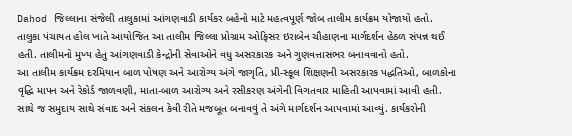Dahod જિલ્લાના સંજેલી તાલુકામાં આંગણવાડી કાર્યકર બહેનો માટે મહત્વપૂર્ણ જોબ તાલીમ કાર્યક્રમ યોજાયો હતો. તાલુકા પંચાયત હોલ ખાતે આયોજિત આ તાલીમ જિલ્લા પ્રોગ્રામ ઓફિસર ઇરાબેન ચૌહાણના માર્ગદર્શન હેઠળ સંપન્ન થઈ હતી. તાલીમનો મુખ્ય હેતુ આંગણવાડી કેન્દ્રોની સેવાઓને વધુ અસરકારક અને ગુણવત્તાસભર બનાવવાનો હતો.
આ તાલીમ કાર્યક્રમ દરમિયાન બાળ પોષણ અને આરોગ્ય અંગે જાગૃતિ, પ્રી-સ્કૂલ શિક્ષણની અસરકારક પદ્ધતિઓ, બાળકોના વૃદ્ધિ માપન અને રેકોર્ડ જાળવણી, માતા-બાળ આરોગ્ય અને રસીકરણ અંગેની વિગતવાર માહિતી આપવામાં આવી હતી. સાથે જ સમુદાય સાથે સંવાદ અને સંકલન કેવી રીતે મજબૂત બનાવવું તે અંગે માર્ગદર્શન આપવામાં આવ્યું. કાર્યકરોની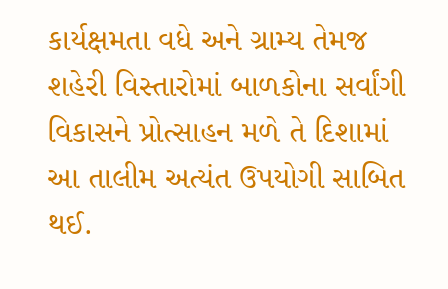કાર્યક્ષમતા વધે અને ગ્રામ્ય તેમજ શહેરી વિસ્તારોમાં બાળકોના સર્વાંગી વિકાસને પ્રોત્સાહન મળે તે દિશામાં આ તાલીમ અત્યંત ઉપયોગી સાબિત થઈ.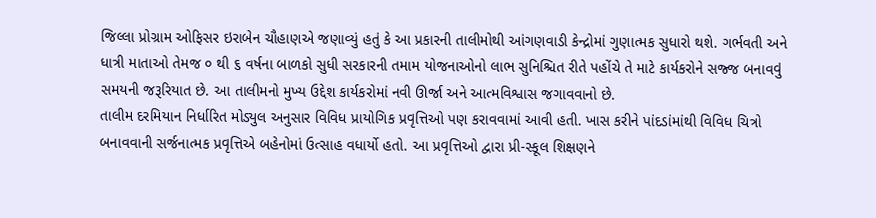જિલ્લા પ્રોગ્રામ ઓફિસર ઇરાબેન ચૌહાણએ જણાવ્યું હતું કે આ પ્રકારની તાલીમોથી આંગણવાડી કેન્દ્રોમાં ગુણાત્મક સુધારો થશે. ગર્ભવતી અને ધાત્રી માતાઓ તેમજ ૦ થી ૬ વર્ષના બાળકો સુધી સરકારની તમામ યોજનાઓનો લાભ સુનિશ્ચિત રીતે પહોંચે તે માટે કાર્યકરોને સજ્જ બનાવવું સમયની જરૂરિયાત છે. આ તાલીમનો મુખ્ય ઉદ્દેશ કાર્યકરોમાં નવી ઊર્જા અને આત્મવિશ્વાસ જગાવવાનો છે.
તાલીમ દરમિયાન નિર્ધારિત મોડ્યુલ અનુસાર વિવિધ પ્રાયોગિક પ્રવૃત્તિઓ પણ કરાવવામાં આવી હતી. ખાસ કરીને પાંદડાંમાંથી વિવિધ ચિત્રો બનાવવાની સર્જનાત્મક પ્રવૃત્તિએ બહેનોમાં ઉત્સાહ વધાર્યો હતો. આ પ્રવૃત્તિઓ દ્વારા પ્રી-સ્કૂલ શિક્ષણને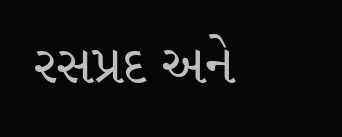રસપ્રદ અને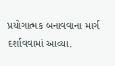પ્રયોગાત્મક બનાવવાના માર્ગ દર્શાવવામાં આવ્યા.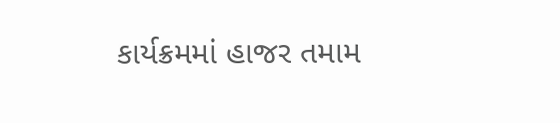કાર્યક્રમમાં હાજર તમામ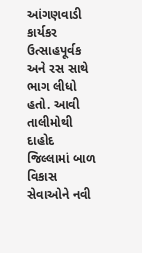આંગણવાડી કાર્યકર ઉત્સાહપૂર્વક અને રસ સાથે ભાગ લીધો હતો. આવી તાલીમોથી દાહોદ જિલ્લામાં બાળ વિકાસ સેવાઓને નવી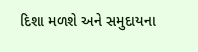દિશા મળશે અને સમુદાયના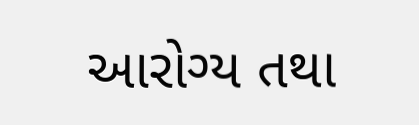આરોગ્ય તથા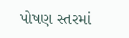પોષણ સ્તરમાં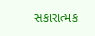સકારાત્મક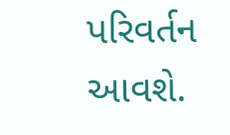પરિવર્તન આવશે.